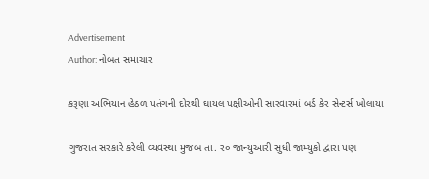Advertisement
Author: નોબત સમાચાર

કરૂણા અભિયાન હેઠળ પતંગની દોરથી ઘાયલ પક્ષીઓની સારવારમાં બર્ડ કેર સેન્ટર્સ ખોલાયા

ગુજરાત સરકારે કરેલી વ્યવસ્થા મુજબ તા. ર૦ જાન્યુઆરી સુધી જામ્યુકો દ્વારા પણ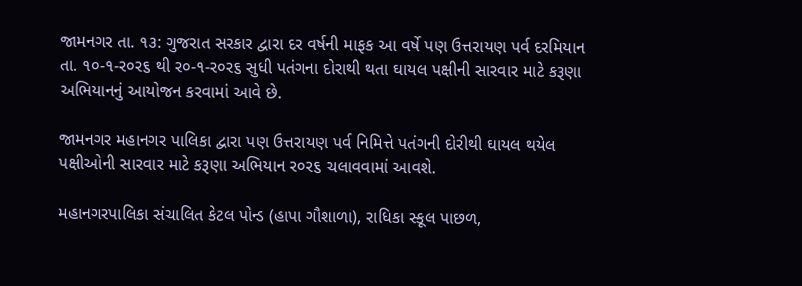જામનગર તા. ૧૩: ગુજરાત સરકાર દ્વારા દર વર્ષની માફક આ વર્ષે પણ ઉત્તરાયણ પર્વ દરમિયાન તા. ૧૦-૧-ર૦ર૬ થી ર૦-૧-ર૦ર૬ સુધી પતંગના દોરાથી થતા ઘાયલ પક્ષીની સારવાર માટે કરૂણા અભિયાનનું આયોજન કરવામાં આવે છે.

જામનગર મહાનગર પાલિકા દ્વારા પણ ઉત્તરાયણ પર્વ નિમિત્તે પતંગની દોરીથી ઘાયલ થયેલ પક્ષીઓની સારવાર માટે કરૂણા અભિયાન ર૦ર૬ ચલાવવામાં આવશે.

મહાનગરપાલિકા સંચાલિત કેટલ પોન્ડ (હાપા ગૌશાળા), રાધિકા સ્કૂલ પાછળ,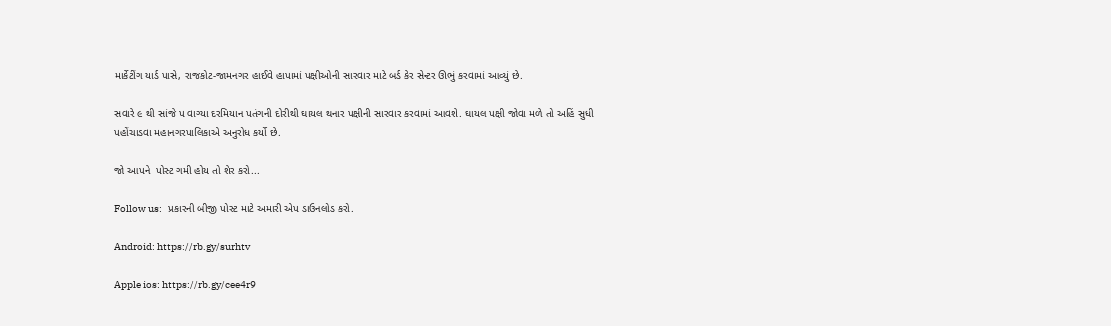માર્કેટીંગ યાર્ડ પાસે, રાજકોટ-જામનગર હાઈવે હાપામાં પક્ષીઓની સારવાર માટે બર્ડ કેર સેન્ટર ઊભું કરવામાં આવ્યું છે.

સવારે ૯ થી સાંજે પ વાગ્યા દરમિયાન પતંગની દોરીથી ઘાયલ થનાર પક્ષીની સારવાર કરવામાં આવશે. ઘાયલ પક્ષી જોવા મળે તો અહિં સુધી પહોંચાડવા મહાનગરપાલિકાએ અનુરોધ કર્યો છે.

જો આપને  પોસ્ટ ગમી હોય તો શેર કરો...

Follow us:   પ્રકારની બીજી પોસ્ટ માટે અમારી એપ ડાઉનલોડ કરો.

Android: https://rb.gy/surhtv

Apple ios: https://rb.gy/cee4r9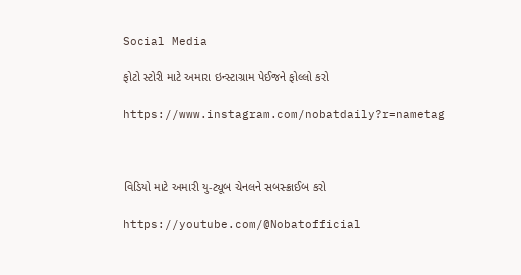Social Media

ફોટો સ્ટોરી માટે અમારા ઇન્સ્ટાગ્રામ પેઈજને ફોલ્લો કરો

https://www.instagram.com/nobatdaily?r=nametag



વિડિયો માટે અમારી યુ-ટ્યૂબ ચેનલને સબસ્ક્રાઈબ કરો

https://youtube.com/@Nobatofficial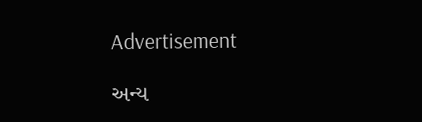Advertisement

અન્ય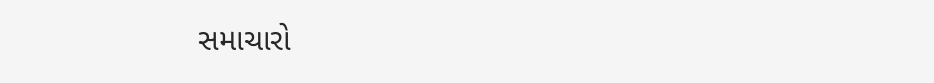સમાચારો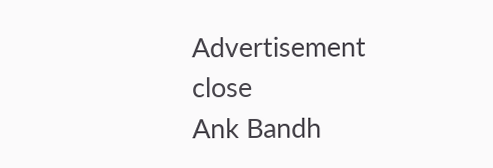Advertisement
close
Ank Bandh